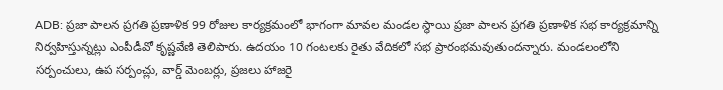ADB: ప్రజా పాలన ప్రగతి ప్రణాళిక 99 రోజుల కార్యక్రమంలో భాగంగా మావల మండల స్థాయి ప్రజా పాలన ప్రగతి ప్రణాళిక సభ కార్యక్రమాన్ని నిర్వహిస్తున్నట్లు ఎంపీడీవో కృష్ణవేణి తెలిపారు. ఉదయం 10 గంటలకు రైతు వేదికలో సభ ప్రారంభమవుతుందన్నారు. మండలంలోని సర్పంచులు, ఉప సర్పంచ్లు, వార్డ్ మెంబర్లు, ప్రజలు హాజరై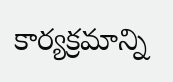కార్యక్రమాన్ని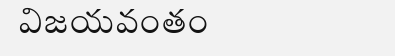విజయవంతం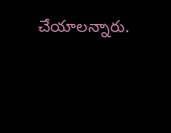చేయాలన్నారు.